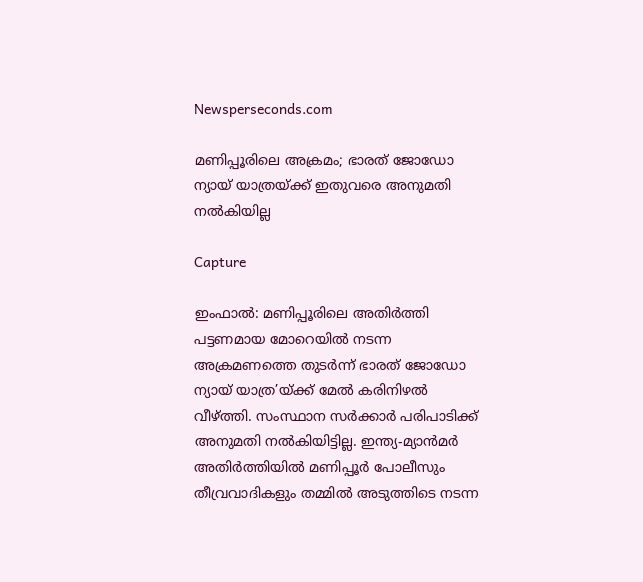Newsperseconds.com

മണിപ്പൂരിലെ അക്രമം; ഭാരത് ജോഡോ ന്യായ് യാത്രയ്ക്ക് ഇതുവരെ അനുമതി നല്‍കിയില്ല

Capture

ഇംഫാല്‍: മണിപ്പൂരിലെ അതിര്‍ത്തി പട്ടണമായ മോറെയില്‍ നടന്ന അക്രമണത്തെ തുടര്‍ന്ന് ഭാരത് ജോഡോ ന്യായ് യാത്ര’യ്ക്ക് മേല്‍ കരിനിഴല്‍ വീഴ്ത്തി. സംസ്ഥാന സര്‍ക്കാര്‍ പരിപാടിക്ക് അനുമതി നല്‍കിയിട്ടില്ല. ഇന്ത്യ-മ്യാന്‍മര്‍ അതിര്‍ത്തിയില്‍ മണിപ്പൂര്‍ പോലീസും തീവ്രവാദികളും തമ്മില്‍ അടുത്തിടെ നടന്ന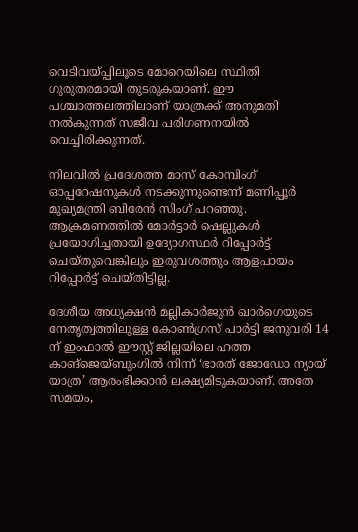വെടിവയ്പ്പിലൂടെ മോറെയിലെ സ്ഥിതി ഗുരുതരമായി തുടരുകയാണ്. ഈ പശ്ചാത്തലത്തിലാണ് യാത്രക്ക് അനുമതി നല്‍കുന്നത് സജീവ പരിഗണനയില്‍ വെച്ചിരിക്കുന്നത്.

നിലവില്‍ പ്രദേശത്ത മാസ് കോമ്പിംഗ് ഓപ്പറേഷനുകള്‍ നടക്കുന്നുണ്ടെന്ന് മണിപ്പൂര്‍ മുഖ്യമന്ത്രി ബിരേന്‍ സിംഗ് പറഞ്ഞു. ആക്രമണത്തില്‍ മോര്‍ട്ടാര്‍ ഷെല്ലുകള്‍ പ്രയോഗിച്ചതായി ഉദ്യോഗസ്ഥര്‍ റിപ്പോര്‍ട്ട് ചെയ്തുവെങ്കിലും ഇരുവശത്തും ആളപായം റിപ്പോര്‍ട്ട് ചെയ്തിട്ടില്ല.

ദേശീയ അധ്യക്ഷന്‍ മല്ലികാര്‍ജുന്‍ ഖാര്‍ഗെയുടെ നേതൃത്വത്തിലുള്ള കോണ്‍ഗ്രസ് പാര്‍ട്ടി ജനുവരി 14 ന് ഇംഫാല്‍ ഈസ്റ്റ് ജില്ലയിലെ ഹത്ത കാങ്‌ജെയ്ബുംഗില്‍ നിന്ന് ‘ഭാരത് ജോഡോ ന്യായ് യാത്ര’ ആരംഭിക്കാന്‍ ലക്ഷ്യമിടുകയാണ്. അതേ സമയം,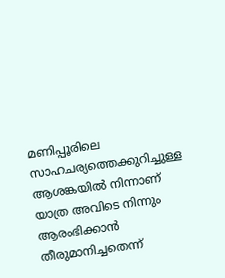മണിപ്പൂരിലെ സാഹചര്യത്തെക്കുറിച്ചുള്ള ആശങ്കയില്‍ നിന്നാണ് യാത്ര അവിടെ നിന്നും ആരംഭിക്കാന്‍ തീരുമാനിച്ചതെന്ന്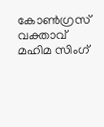കോണ്‍ഗ്രസ് വക്താവ് മഹിമ സിംഗ്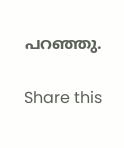പറഞ്ഞു.

Share this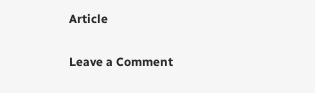Article

Leave a Comment